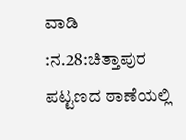ವಾಡಿ :ನ.28:ಚಿತ್ತಾಪುರ ಪಟ್ಟಣದ ಠಾಣೆಯಲ್ಲಿ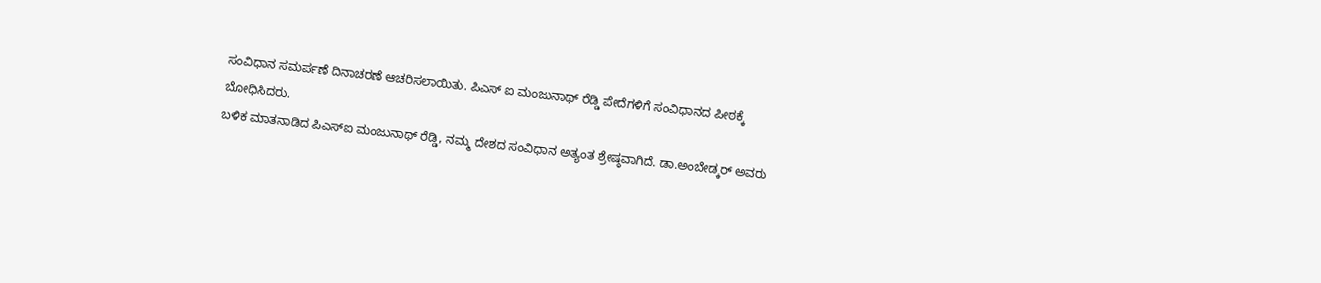ಸಂವಿಧಾನ ಸಮರ್ಪಣೆ ದಿನಾಚರಣೆ ಆಚರಿಸಲಾಯಿತು. ಪಿಎಸ್ ಐ ಮಂಜುನಾಥ್ ರೆಡ್ಡಿ ಪೇದೆಗಳಿಗೆ ಸಂವಿಧಾನದ ಪೀಠಕ್ಕೆ ಬೋಧಿಸಿದರು.
ಬಳಿಕ ಮಾತನಾಡಿದ ಪಿಎಸ್ಐ ಮಂಜುನಾಥ್ ರೆಡ್ಡಿ, ನಮ್ಮ ದೇಶದ ಸಂವಿಧಾನ ಅತ್ಯಂತ ಶ್ರೇಷ್ಠವಾಗಿದೆ. ಡಾ.ಅಂಬೇಡ್ಕರ್ ಅವರು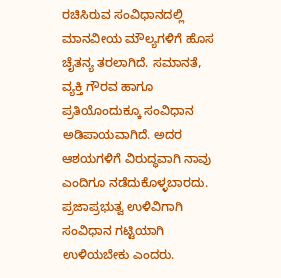ರಚಿಸಿರುವ ಸಂವಿಧಾನದಲ್ಲಿ ಮಾನವೀಯ ಮೌಲ್ಯಗಳಿಗೆ ಹೊಸ ಚೈತನ್ಯ ತರಲಾಗಿದೆ. ಸಮಾನತೆ, ವ್ಯಕ್ತಿ ಗೌರವ ಹಾಗೂ ಪ್ರತಿಯೊಂದುಕ್ಕೂ ಸಂವಿಧಾನ ಅಡಿಪಾಯವಾಗಿದೆ. ಅದರ ಆಶಯಗಳಿಗೆ ವಿರುದ್ಧವಾಗಿ ನಾವು ಎಂದಿಗೂ ನಡೆದುಕೊಳ್ಳಬಾರದು. ಪ್ರಜಾಪ್ರಭುತ್ವ ಉಳಿವಿಗಾಗಿ ಸಂವಿಧಾನ ಗಟ್ಟಿಯಾಗಿ ಉಳಿಯಬೇಕು ಎಂದರು.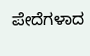ಪೇದೆಗಳಾದ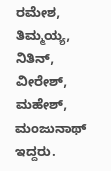ರಮೇಶ, ತಿಮ್ಮಯ್ಯ, ನಿತಿನ್, ವೀರೇಶ್, ಮಹೇಶ್, ಮಂಜುನಾಥ್ ಇದ್ದರು.